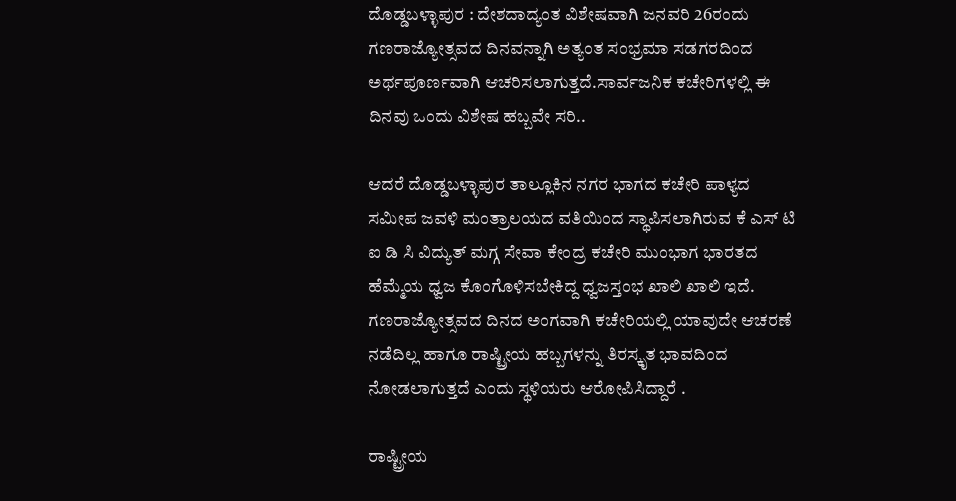ದೊಡ್ಡಬಳ್ಳಾಪುರ : ದೇಶದಾದ್ಯಂತ ವಿಶೇಷವಾಗಿ ಜನವರಿ 26ರಂದು ಗಣರಾಜ್ಯೋತ್ಸವದ ದಿನವನ್ನಾಗಿ ಅತ್ಯಂತ ಸಂಭ್ರಮಾ ಸಡಗರದಿಂದ ಅರ್ಥಪೂರ್ಣವಾಗಿ ಆಚರಿಸಲಾಗುತ್ತದೆ.ಸಾರ್ವಜನಿಕ ಕಚೇರಿಗಳಲ್ಲಿ ಈ ದಿನವು ಒಂದು ವಿಶೇಷ ಹಬ್ಬವೇ ಸರಿ..

ಆದರೆ ದೊಡ್ಡಬಳ್ಳಾಪುರ ತಾಲ್ಲೂಕಿನ ನಗರ ಭಾಗದ ಕಚೇರಿ ಪಾಳ್ಯದ ಸಮೀಪ ಜವಳಿ ಮಂತ್ರಾಲಯದ ವತಿಯಿಂದ ಸ್ಥಾಪಿಸಲಾಗಿರುವ ಕೆ ಎಸ್ ಟಿ ಐ ಡಿ ಸಿ ವಿದ್ಯುತ್ ಮಗ್ಗ ಸೇವಾ ಕೇಂದ್ರ ಕಚೇರಿ ಮುಂಭಾಗ ಭಾರತದ ಹೆಮ್ಮೆಯ ಧ್ವಜ ಕೊಂಗೊಳಿಸಬೇಕಿದ್ದ ಧ್ವಜಸ್ತಂಭ ಖಾಲಿ ಖಾಲಿ ಇದೆ.
ಗಣರಾಜ್ಯೋತ್ಸವದ ದಿನದ ಅಂಗವಾಗಿ ಕಚೇರಿಯಲ್ಲಿ ಯಾವುದೇ ಆಚರಣೆ ನಡೆದಿಲ್ಲ ಹಾಗೂ ರಾಷ್ಟ್ರೀಯ ಹಬ್ಬಗಳನ್ನು ತಿರಸ್ಕೃತ ಭಾವದಿಂದ ನೋಡಲಾಗುತ್ತದೆ ಎಂದು ಸ್ಥಳಿಯರು ಆರೋಪಿಸಿದ್ದಾರೆ .

ರಾಷ್ಟ್ರೀಯ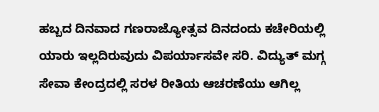ಹಬ್ಬದ ದಿನವಾದ ಗಣರಾಜ್ಯೋತ್ಸವ ದಿನದಂದು ಕಚೇರಿಯಲ್ಲಿ ಯಾರು ಇಲ್ಲದಿರುವುದು ವಿಪರ್ಯಾಸವೇ ಸರಿ. ವಿದ್ಯುತ್ ಮಗ್ಗ ಸೇವಾ ಕೇಂದ್ರದಲ್ಲಿ ಸರಳ ರೀತಿಯ ಆಚರಣೆಯು ಆಗಿಲ್ಲ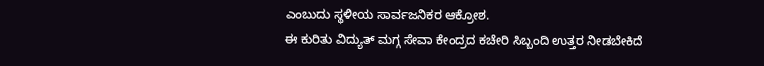ಎಂಬುದು ಸ್ಥಳೀಯ ಸಾರ್ವಜನಿಕರ ಆಕ್ರೋಶ.
ಈ ಕುರಿತು ವಿದ್ಯುತ್ ಮಗ್ಗ ಸೇವಾ ಕೇಂದ್ರದ ಕಚೇರಿ ಸಿಬ್ಬಂದಿ ಉತ್ತರ ನೀಡಬೇಕಿದೆ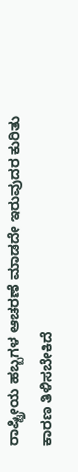ರಾಷ್ಟ್ರೀಯ ಹಬ್ಬಗಳ ಆಚರಣೆ ಮಾಡದೇ ಇರುವುದರ ಕುರಿತು ಕಾರಣ ತಿಳಿಸಬೇಕಿದೆ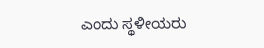ಎಂದು ಸ್ಥಳೀಯರು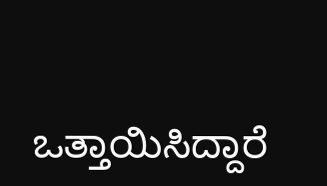ಒತ್ತಾಯಿಸಿದ್ದಾರೆ